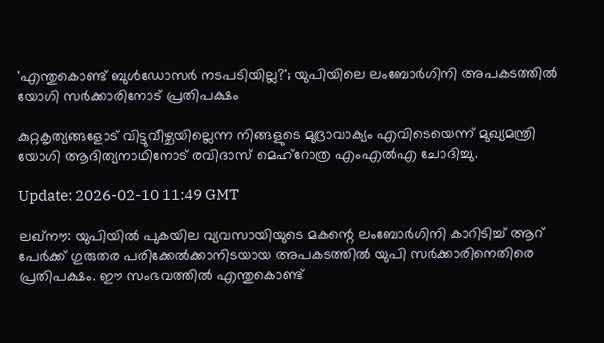'എന്തുകൊണ്ട് ബുൾഡോസർ നടപടിയില്ല?'; യുപിയിലെ ലംബോർഗിനി അപകടത്തിൽ യോഗി സർക്കാരിനോട് പ്രതിപക്ഷം

കുറ്റകൃത്യങ്ങളോട് വിട്ടുവീഴ്ചയില്ലെന്ന നിങ്ങളുടെ മുദ്രാവാക്യം എവിടെയെന്ന് മുഖ്യമന്ത്രി യോഗി ആദിത്യനാഥിനോട് രവിദാസ് മെഹ്റോത്ര എംഎൽഎ ചോദിച്ചു.

Update: 2026-02-10 11:49 GMT

ലഖ്നൗ: യുപിയിൽ പുകയില വ്യവസായിയുടെ മകന്റെ ലംബോർഗിനി കാറിടിച്ച് ആറ് പേർക്ക് ഗുരുതര പരിക്കേൽക്കാനിടയായ അപകടത്തിൽ യുപി സർക്കാരിനെതിരെ പ്രതിപക്ഷം. ഈ സംഭവത്തിൽ എന്തുകൊണ്ട്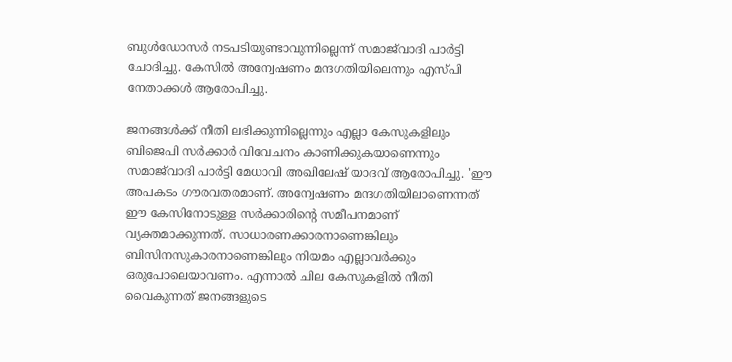ബുൾഡോസർ നടപടിയുണ്ടാവുന്നില്ലെന്ന് സമാജ്‌വാദി പാർട്ടി ചോദിച്ചു. കേസിൽ അന്വേഷണം മന്ദഗതിയിലെന്നും എസ്പി നേതാക്കൾ ആരോപിച്ചു.

ജനങ്ങൾക്ക് നീതി ലഭിക്കുന്നില്ലെന്നും എല്ലാ കേസുകളിലും ബിജെപി സർക്കാർ വിവേചനം കാണിക്കുകയാണെന്നും സമാജ്‌വാദി പാർട്ടി മേധാവി അഖിലേഷ് യാദവ് ആരോപിച്ചു. 'ഈ അപകടം ഗൗരവതരമാണ്. അന്വേഷണം മന്ദഗതിയിലാണെന്നത് ഈ കേസിനോടുള്ള സർക്കാരിന്റെ സമീപനമാണ് വ്യക്തമാക്കുന്നത്. സാധാരണക്കാരനാണെങ്കിലും ബിസിനസുകാരനാണെങ്കിലും നിയമം എല്ലാവർക്കും ഒരുപോലെയാവണം. എന്നാൽ ചില കേസുകളിൽ നീതി വൈകുന്നത് ജനങ്ങളുടെ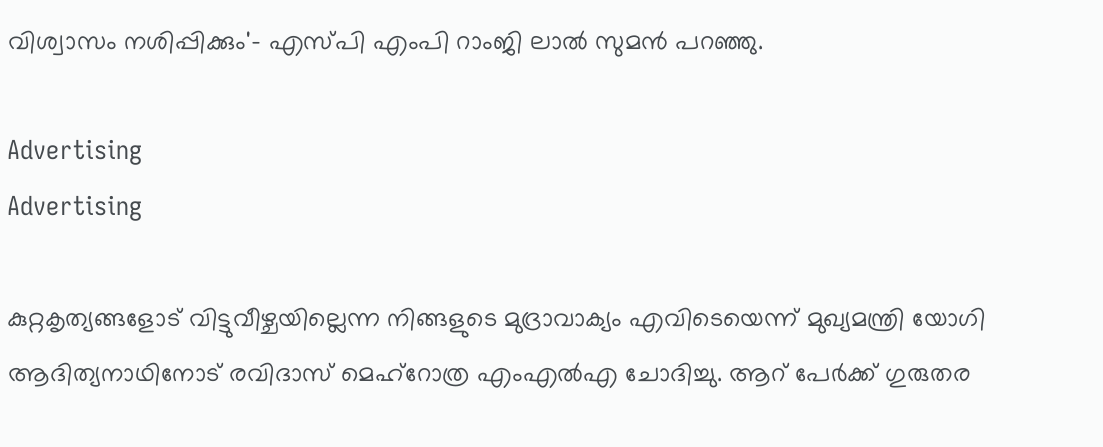വിശ്വാസം നശിപ്പിക്കും'- എസ്പി എംപി റാംജി ലാൽ സുമൻ പറഞ്ഞു.

Advertising
Advertising

കുറ്റകൃത്യങ്ങളോട് വിട്ടുവീഴ്ചയില്ലെന്ന നിങ്ങളുടെ മുദ്രാവാക്യം എവിടെയെന്ന് മുഖ്യമന്ത്രി യോഗി ആദിത്യനാഥിനോട് രവിദാസ് മെഹ്റോത്ര എംഎൽഎ ചോദിച്ചു. ആറ് പേർക്ക് ഗുരുതര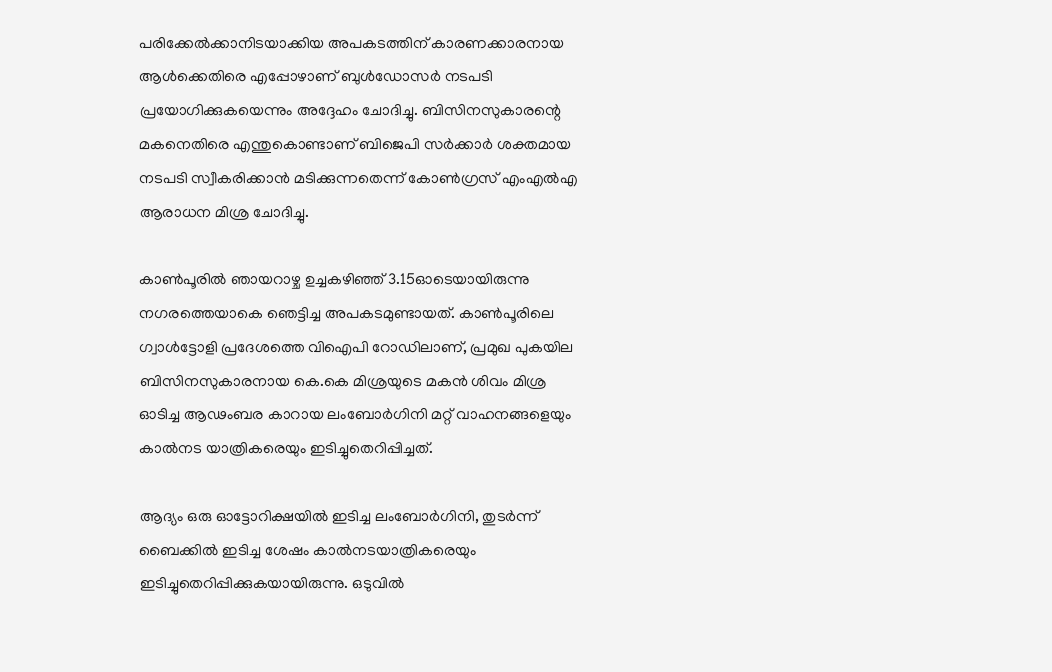പരിക്കേൽക്കാനിടയാക്കിയ അപകടത്തിന് കാരണക്കാരനായ ആൾക്കെതിരെ എപ്പോഴാണ് ബുൾഡോസർ നടപടി പ്രയോഗിക്കുകയെന്നും അദ്ദേഹം ചോദിച്ചു. ബിസിനസുകാരന്റെ മകനെതിരെ എന്തുകൊണ്ടാണ് ബിജെപി സർക്കാർ ശക്തമായ നടപടി സ്വീകരിക്കാൻ മടിക്കുന്നതെന്ന് കോൺഗ്രസ് എംഎൽഎ ആരാധന മിശ്ര ചോദിച്ചു.

കാൺപൂരിൽ ഞായറാഴ്ച ഉച്ചകഴിഞ്ഞ് 3.15ഓടെയായിരുന്നു നഗരത്തെയാകെ ഞെട്ടിച്ച അപകടമുണ്ടായത്. കാൺപൂരിലെ ഗ്വാൾട്ടോളി പ്രദേശത്തെ വിഐപി റോഡിലാണ്, പ്രമുഖ പുകയില ബിസിനസുകാരനായ കെ.കെ മിശ്രയുടെ മകൻ ശിവം മിശ്ര ഓടിച്ച ആഢംബര കാറായ ലംബോർഗിനി മറ്റ് വാഹനങ്ങളെയും കാൽനട യാത്രികരെയും ഇടിച്ചുതെറിപ്പിച്ചത്.

ആദ്യം ഒരു ഓട്ടോറിക്ഷയിൽ ഇടിച്ച ലംബോർഗിനി, തുടർന്ന് ബൈക്കിൽ ഇടിച്ച ശേഷം കാൽനടയാത്രികരെയും ഇടിച്ചുതെറിപ്പിക്കുകയായിരുന്നു. ഒടുവിൽ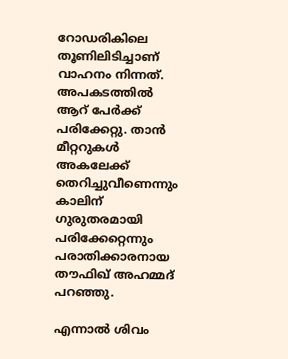റോഡരികിലെ തൂണിലിടിച്ചാണ് വാഹനം നിന്നത്. അപകടത്തിൽ ആറ് പേർക്ക് പരിക്കേറ്റു. താൻ മീറ്ററുകൾ അകലേക്ക് തെറിച്ചുവീണെന്നും കാലിന് ഗുരുതരമായി പരിക്കേറ്റെന്നും പരാതിക്കാരനായ തൗഫിഖ് അഹമ്മദ് പറ‍ഞ്ഞു.

എന്നാൽ ശിവം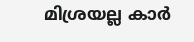മിശ്രയല്ല കാർ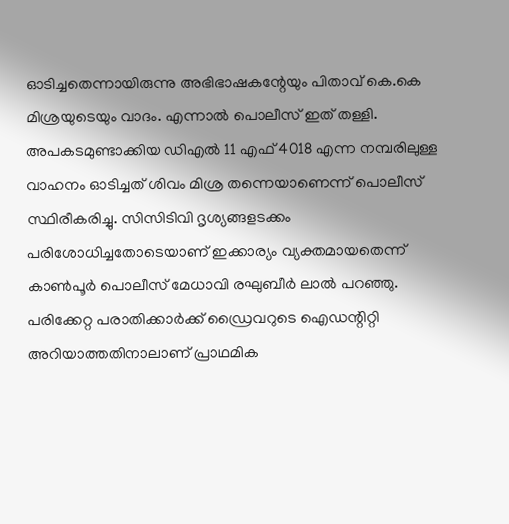ഓടിച്ചതെന്നായിരുന്നു അഭിഭാഷകന്റേയും പിതാവ് കെ.കെ മിശ്രയുടെയും വാദം. എന്നാൽ പൊലീസ് ഇത് തള്ളി. അപകടമുണ്ടാക്കിയ ഡിഎൽ 11 എഫ് 4018 എന്ന നമ്പരിലുള്ള വാഹനം ഓടിച്ചത് ശിവം മിശ്ര തന്നെയാണെന്ന് പൊലീസ് സ്ഥിരീകരിച്ചു. സിസിടിവി ദൃശ്യങ്ങളടക്കം പരിശോധിച്ചതോടെയാണ് ഇക്കാര്യം വ്യക്തമായതെന്ന് കാൺപൂർ പൊലീസ് മേധാവി രഘുബീർ ലാൽ പറഞ്ഞു. പരിക്കേറ്റ പരാതിക്കാർക്ക് ഡ്രൈവറുടെ ഐഡന്റിറ്റി അറിയാത്തതിനാലാണ് പ്രാഥമിക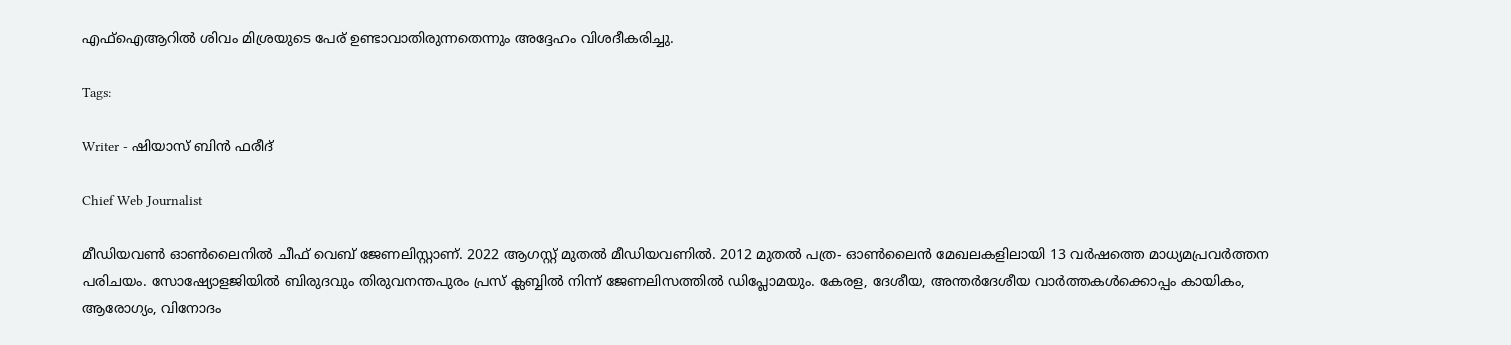എഫ്‌ഐആറിൽ ശിവം മിശ്രയുടെ പേര് ഉണ്ടാവാതിരുന്നതെന്നും അദ്ദേഹം വിശദീകരിച്ചു.

Tags:

Writer - ഷിയാസ് ബിന്‍ ഫരീദ്

Chief Web Journalist

മീഡിയവണ്‍ ഓണ്‍ലൈനില്‍ ചീഫ് വെബ് ജേണലിസ്റ്റാണ്. 2022 ആഗസ്റ്റ് മുതല്‍ മീഡിയവണില്‍. 2012 മുതല്‍ പത്ര- ഓണ്‍ലൈന്‍ മേഖലകളിലായി 13 വര്‍ഷത്തെ മാധ്യമപ്രവര്‍ത്തന പരിചയം. സോഷ്യോളജിയില്‍ ബിരുദവും തിരുവനന്തപുരം പ്രസ് ക്ലബ്ബില്‍ നിന്ന് ജേണലിസത്തില്‍ ഡിപ്ലോമയും. കേരള, ദേശീയ, അന്തര്‍ദേശീയ വാര്‍ത്തകള്‍ക്കൊപ്പം കായികം, ആരോഗ്യം, വിനോദം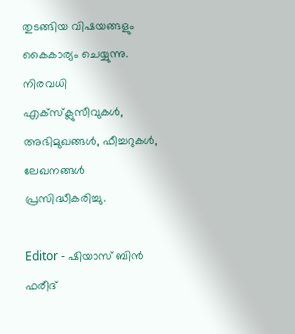തുടങ്ങിയ വിഷയങ്ങളും കൈകാര്യം ചെയ്യുന്നു. നിരവധി എക്സ്ക്ലുസീവുകള്‍, അഭിമുഖങ്ങള്‍, ഫീച്ചറുകള്‍, ലേഖനങ്ങള്‍ പ്രസിദ്ധീകരിച്ചു.

Editor - ഷിയാസ് ബിന്‍ ഫരീദ്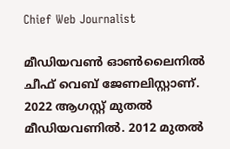Chief Web Journalist

മീഡിയവണ്‍ ഓണ്‍ലൈനില്‍ ചീഫ് വെബ് ജേണലിസ്റ്റാണ്. 2022 ആഗസ്റ്റ് മുതല്‍ മീഡിയവണില്‍. 2012 മുതല്‍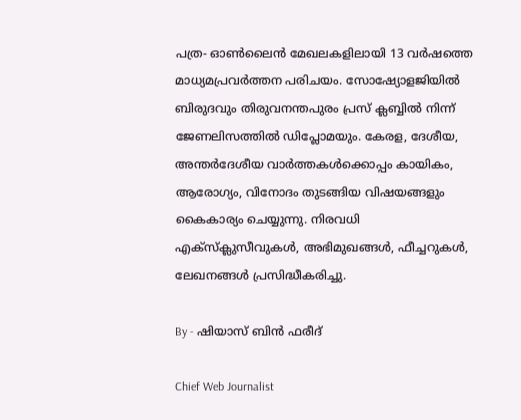പത്ര- ഓണ്‍ലൈന്‍ മേഖലകളിലായി 13 വര്‍ഷത്തെ മാധ്യമപ്രവര്‍ത്തന പരിചയം. സോഷ്യോളജിയില്‍ ബിരുദവും തിരുവനന്തപുരം പ്രസ് ക്ലബ്ബില്‍ നിന്ന് ജേണലിസത്തില്‍ ഡിപ്ലോമയും. കേരള, ദേശീയ, അന്തര്‍ദേശീയ വാര്‍ത്തകള്‍ക്കൊപ്പം കായികം, ആരോഗ്യം, വിനോദം തുടങ്ങിയ വിഷയങ്ങളും കൈകാര്യം ചെയ്യുന്നു. നിരവധി എക്സ്ക്ലുസീവുകള്‍, അഭിമുഖങ്ങള്‍, ഫീച്ചറുകള്‍, ലേഖനങ്ങള്‍ പ്രസിദ്ധീകരിച്ചു.

By - ഷിയാസ് ബിന്‍ ഫരീദ്

Chief Web Journalist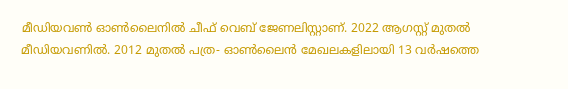മീഡിയവണ്‍ ഓണ്‍ലൈനില്‍ ചീഫ് വെബ് ജേണലിസ്റ്റാണ്. 2022 ആഗസ്റ്റ് മുതല്‍ മീഡിയവണില്‍. 2012 മുതല്‍ പത്ര- ഓണ്‍ലൈന്‍ മേഖലകളിലായി 13 വര്‍ഷത്തെ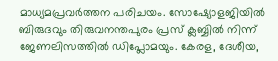മാധ്യമപ്രവര്‍ത്തന പരിചയം. സോഷ്യോളജിയില്‍ ബിരുദവും തിരുവനന്തപുരം പ്രസ് ക്ലബ്ബില്‍ നിന്ന് ജേണലിസത്തില്‍ ഡിപ്ലോമയും. കേരള, ദേശീയ,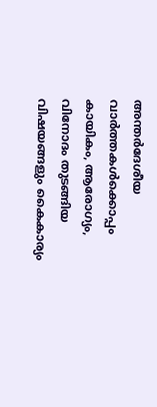അന്തര്‍ദേശീയ വാര്‍ത്തകള്‍ക്കൊപ്പം കായികം, ആരോഗ്യം, വിനോദം തുടങ്ങിയ വിഷയങ്ങളും കൈകാര്യം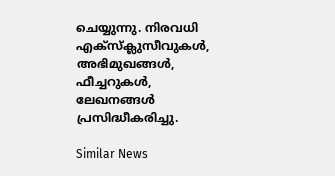ചെയ്യുന്നു. നിരവധി എക്സ്ക്ലുസീവുകള്‍, അഭിമുഖങ്ങള്‍, ഫീച്ചറുകള്‍, ലേഖനങ്ങള്‍ പ്രസിദ്ധീകരിച്ചു.

Similar News